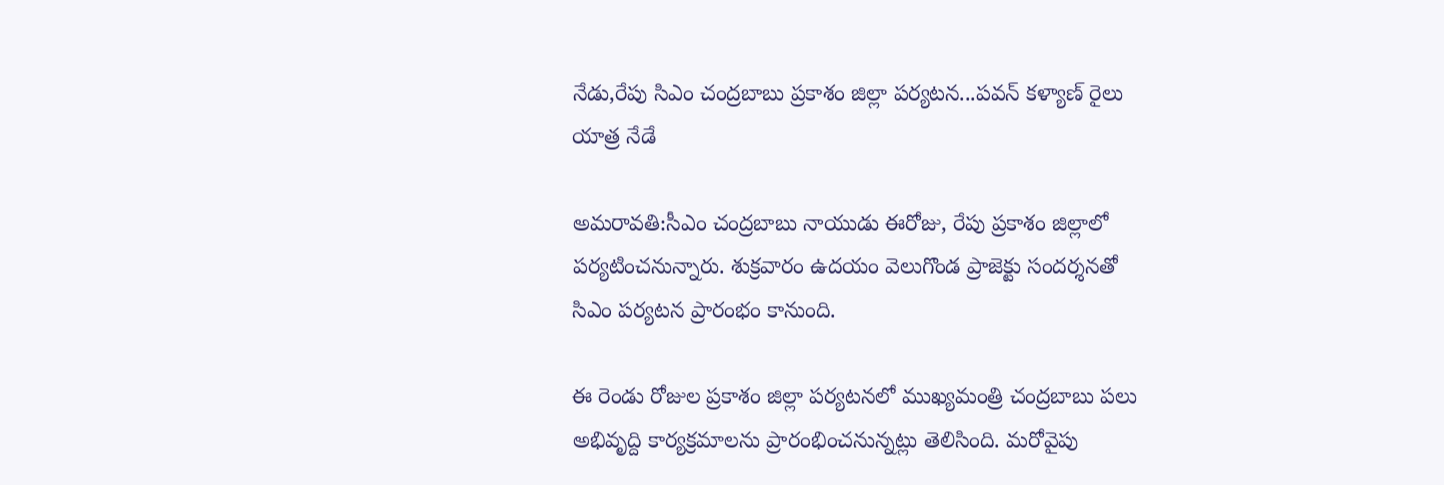నేడు,రేపు సిఎం చంద్రబాబు ప్రకాశం జిల్లా పర్యటన...పవన్ కళ్యాణ్ రైలు యాత్ర నేడే

అమరావతి:సీఎం చంద్రబాబు నాయుడు ఈరోజు, రేపు ప్రకాశం జిల్లాలో పర్యటించనున్నారు. శుక్రవారం ఉదయం వెలుగొండ ప్రాజెక్టు సందర్శనతో సిఎం పర్యటన ప్రారంభం కానుంది.

ఈ రెండు రోజుల ప్రకాశం జిల్లా పర్యటనలో ముఖ్యమంత్రి చంద్రబాబు పలు అభివృద్ది కార్యక్రమాలను ప్రారంభించనున్నట్లు తెలిసింది. మరోవైపు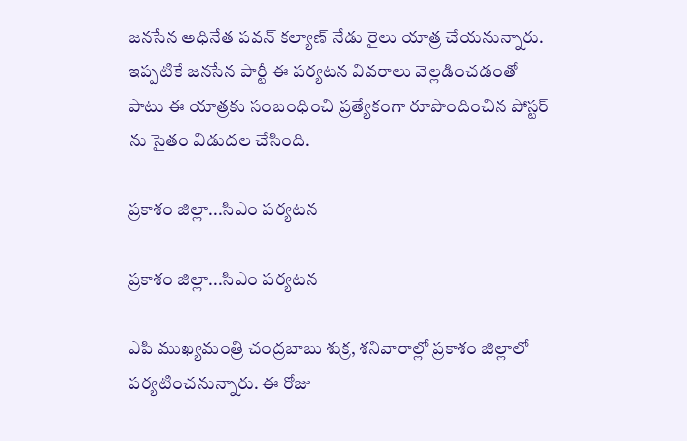జనసేన అధినేత పవన్ కల్యాణ్ నేడు రైలు యాత్ర చేయనున్నారు. ఇప్పటికే జనసేన పార్టీ ఈ పర్యటన వివరాలు వెల్లడించడంతో పాటు ఈ యాత్రకు సంబంధించి ప్రత్యేకంగా రూపొందించిన పోస్టర్ ను సైతం విడుదల చేసింది.

ప్రకాశం జిల్లా...సిఎం పర్యటన

ప్రకాశం జిల్లా...సిఎం పర్యటన

ఎపి ముఖ్యమంత్రి చంద్రబాబు శుక్ర, శనివారాల్లో ప్రకాశం జిల్లాలో పర్యటించనున్నారు. ఈ రోజు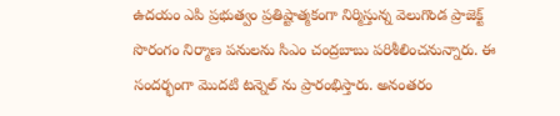ఉదయం ఎపి ప్రభుత్వం ప్రతిష్టాత్మకంగా నిర్మిస్తున్న వెలుగొండ ప్రాజెక్ట్ సొరంగం నిర్మాణ పనులను సిఎం చంద్రబాబు పరిశీలించనున్నారు. ఈ సందర్భంగా మొదటి టన్నెల్ ను ప్రారంభిస్తారు. అనంతరం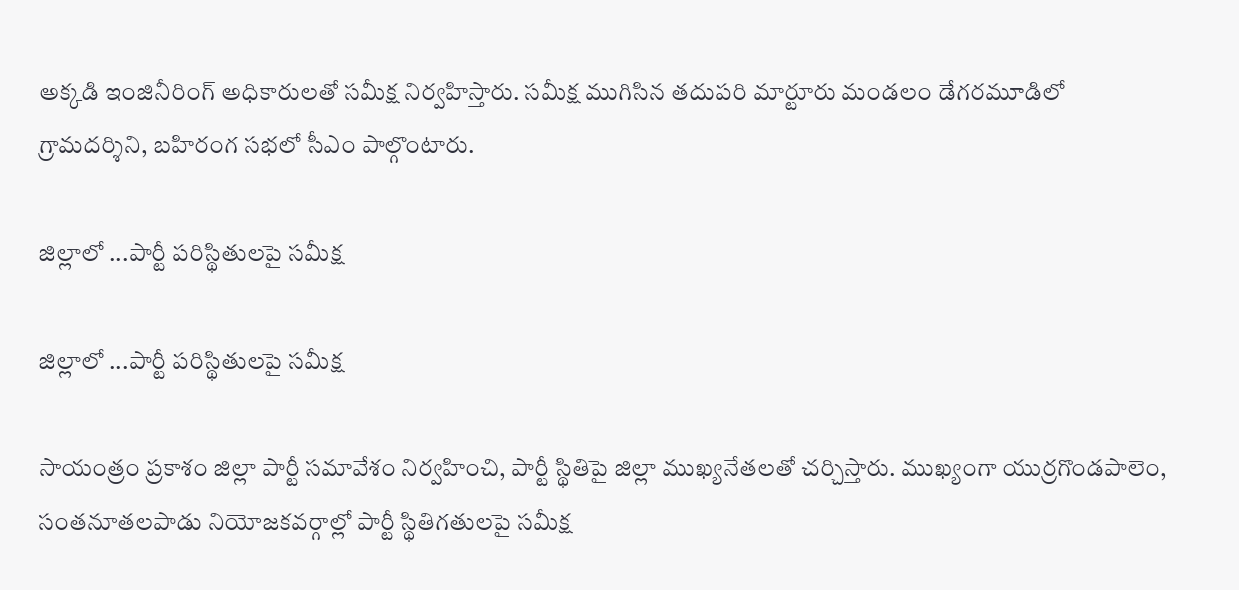అక్కడి ఇంజినీరింగ్‌ అధికారులతో సమీక్ష నిర్వహిస్తారు. సమీక్ష ముగిసిన తదుపరి మార్టూరు మండలం డేగరమూడిలో గ్రామదర్శిని, బహిరంగ సభలో సీఎం పాల్గొంటారు.

జిల్లాలో ...పార్టీ పరిస్థితులపై సమీక్ష

జిల్లాలో ...పార్టీ పరిస్థితులపై సమీక్ష

సాయంత్రం ప్రకాశం జిల్లా పార్టీ సమావేశం నిర్వహించి, పార్టీ స్థితిపై జిల్లా ముఖ్యనేతలతో చర్చిస్తారు. ముఖ్యంగా యుర్రగొండపాలెం, సంతనూతలపాడు నియోజకవర్గాల్లో పార్టీ స్థితిగతులపై సమీక్ష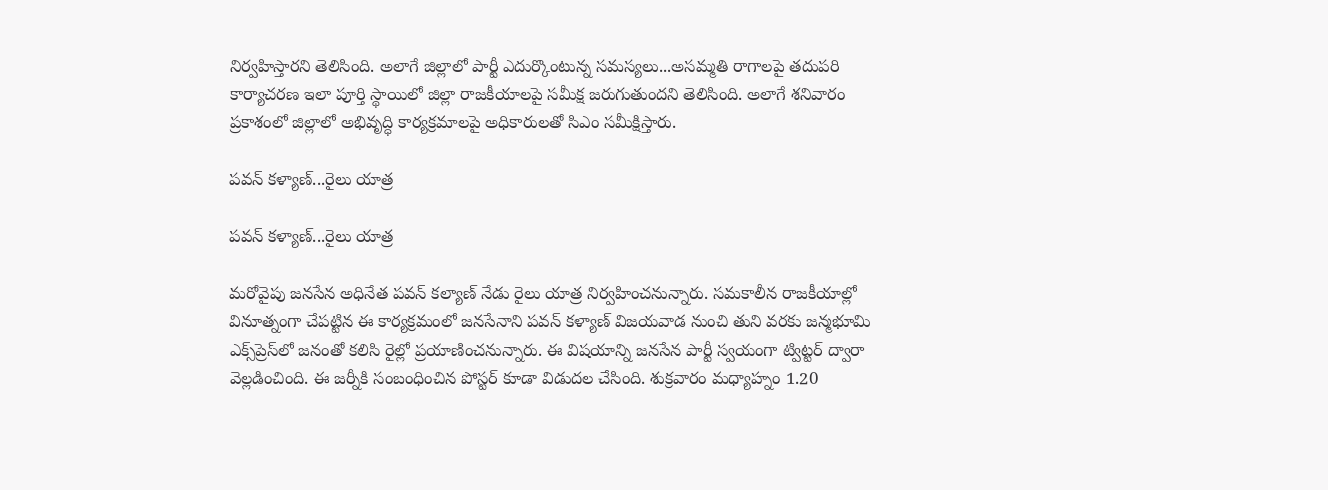నిర్వహిస్తారని తెలిసింది. అలాగే జిల్లాలో పార్టీ ఎదుర్కొంటున్న సమస్యలు...అసమ్మతి రాగాలపై తదుపరి కార్యాచరణ ఇలా పూర్తి స్థాయిలో జిల్లా రాజకీయాలపై సమీక్ష జరుగుతుందని తెలిసింది. అలాగే శనివారం ప్రకాశంలో జిల్లాలో అభివృద్ధి కార్యక్రమాలపై అధికారులతో సిఎం సమీక్షిస్తారు.

పవన్ కళ్యాణ్...రైలు యాత్ర

పవన్ కళ్యాణ్...రైలు యాత్ర

మరోవైపు జనసేన అధినేత పవన్ కల్యాణ్ నేడు రైలు యాత్ర నిర్వహించనున్నారు. సమకాలీన రాజకీయాల్లో వినూత్నంగా చేపట్టిన ఈ కార్యక్రమంలో జనసేనాని పవన్ కళ్యాణ్ విజయవాడ నుంచి తుని వరకు జన్మభూమి ఎక్స్‌ప్రెస్‌లో జనంతో కలిసి రైల్లో ప్రయాణించనున్నారు. ఈ విషయాన్ని జనసేన పార్టీ స్వయంగా ట్విట్టర్ ద్వారా వెల్లడించింది. ఈ జర్నీకి సంబంధించిన పోస్టర్ కూడా విడుదల చేసింది. శుక్రవారం మధ్యాహ్నం 1.20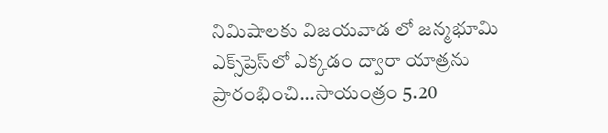నిమిషాలకు విజయవాడ లో జన్మభూమి ఎక్స్‌ప్రెస్‌‌లో ఎక్కడం ద్వారా యాత్రను ప్రారంభించి...సాయంత్రం 5.20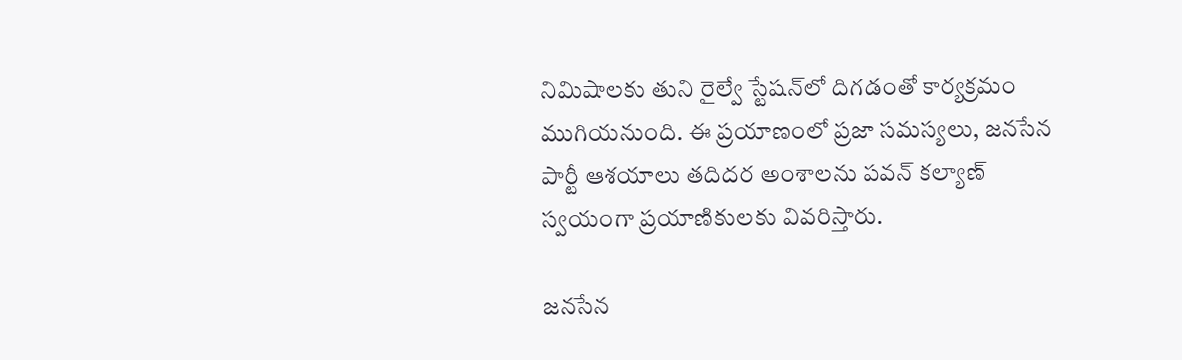నిమిషాలకు తుని రైల్వే స్టేషన్‌లో దిగడంతో కార్యక్రమం ముగియనుంది. ఈ ప్రయాణంలో ప్రజా సమస్యలు, జనసేన పార్టీ ఆశయాలు తదిదర అంశాలను పవన్ కల్యాణ్ స్వయంగా ప్రయాణికులకు వివరిస్తారు.

జనసేన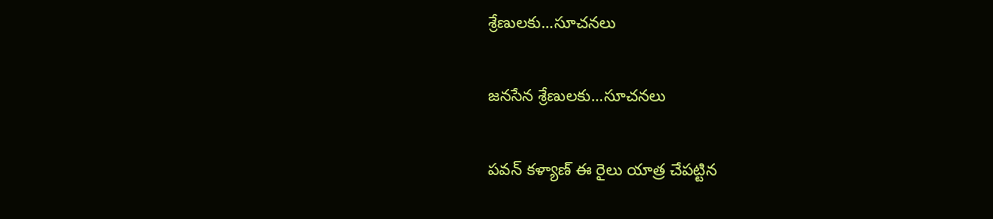శ్రేణులకు...సూచనలు

జనసేన శ్రేణులకు...సూచనలు

పవన్ కళ్యాణ్ ఈ రైలు యాత్ర చేపట్టిన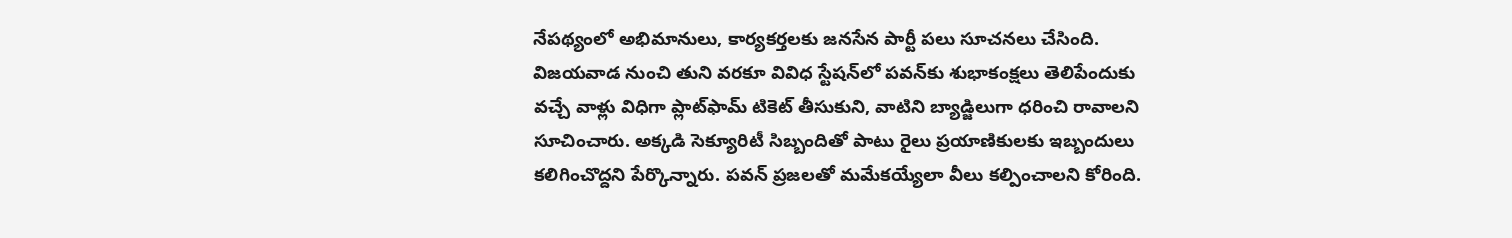నేపథ్యంలో అభిమానులు, కార్యకర్తలకు జనసేన పార్టీ పలు సూచనలు చేసింది. విజయవాడ నుంచి తుని వరకూ వివిధ స్టేషన్‌లో పవన్‌కు శుభాకంక్షలు తెలిపేందుకు వచ్చే వాళ్లు విధిగా ప్లాట్‌ఫామ్ టికెట్ తీసుకుని, వాటిని బ్యాడ్జిలుగా ధరించి రావాలని సూచించారు. అక్కడి సెక్యూరిటీ సిబ్బందితో పాటు రైలు ప్రయాణికులకు ఇబ్బందులు కలిగించొద్దని పేర్కొన్నారు. పవన్ ప్రజలతో మమేకయ్యేలా వీలు కల్పించాలని కోరింది.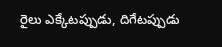రైలు ఎక్కేటప్పుడు, దిగేటప్పుడు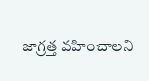జాగ్రత్త వహించాలని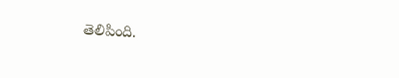తెలిపింది.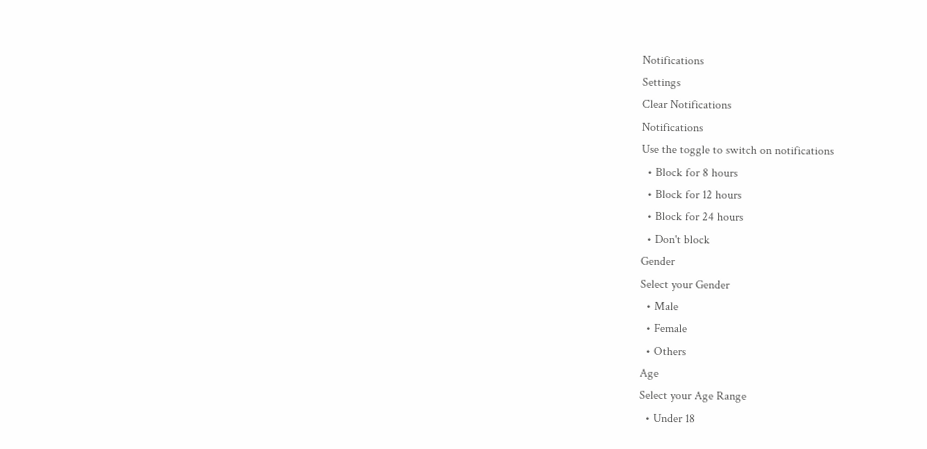Notifications
Settings
Clear Notifications
Notifications
Use the toggle to switch on notifications
  • Block for 8 hours
  • Block for 12 hours
  • Block for 24 hours
  • Don't block
Gender
Select your Gender
  • Male
  • Female
  • Others
Age
Select your Age Range
  • Under 18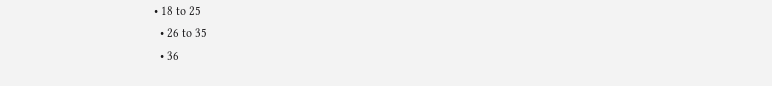• 18 to 25
  • 26 to 35
  • 36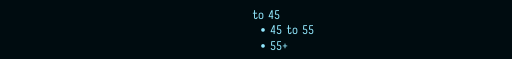to 45
  • 45 to 55
  • 55+